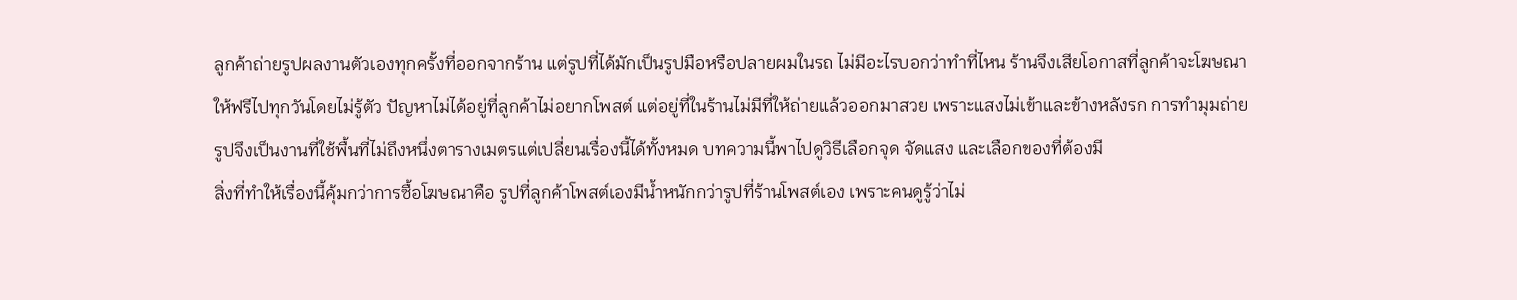ลูกค้าถ่ายรูปผลงานตัวเองทุกครั้งที่ออกจากร้าน แต่รูปที่ได้มักเป็นรูปมือหรือปลายผมในรถ ไม่มีอะไรบอกว่าทำที่ไหน ร้านจึงเสียโอกาสที่ลูกค้าจะโฆษณาให้ฟรีไปทุกวันโดยไม่รู้ตัว ปัญหาไม่ได้อยู่ที่ลูกค้าไม่อยากโพสต์ แต่อยู่ที่ในร้านไม่มีที่ให้ถ่ายแล้วออกมาสวย เพราะแสงไม่เข้าและข้างหลังรก การทำมุมถ่ายรูปจึงเป็นงานที่ใช้พื้นที่ไม่ถึงหนึ่งตารางเมตรแต่เปลี่ยนเรื่องนี้ได้ทั้งหมด บทความนี้พาไปดูวิธีเลือกจุด จัดแสง และเลือกของที่ต้องมี
สิ่งที่ทำให้เรื่องนี้คุ้มกว่าการซื้อโฆษณาคือ รูปที่ลูกค้าโพสต์เองมีน้ำหนักกว่ารูปที่ร้านโพสต์เอง เพราะคนดูรู้ว่าไม่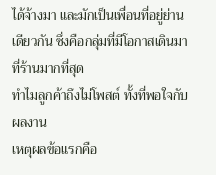ได้จ้างมา และมักเป็นเพื่อนที่อยู่ย่านเดียวกัน ซึ่งคือกลุ่มที่มีโอกาสเดินมาที่ร้านมากที่สุด
ทำไมลูกค้าถึงไม่โพสต์ ทั้งที่พอใจกับผลงาน
เหตุผลข้อแรกคือ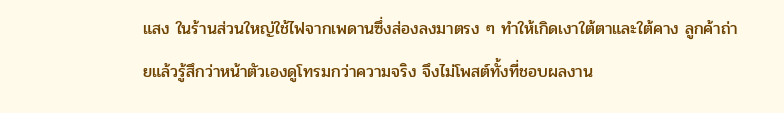แสง ในร้านส่วนใหญ่ใช้ไฟจากเพดานซึ่งส่องลงมาตรง ๆ ทำให้เกิดเงาใต้ตาและใต้คาง ลูกค้าถ่ายแล้วรู้สึกว่าหน้าตัวเองดูโทรมกว่าความจริง จึงไม่โพสต์ทั้งที่ชอบผลงาน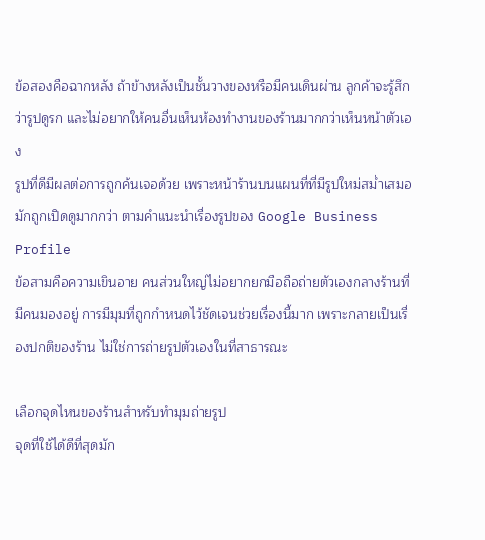ข้อสองคือฉากหลัง ถ้าข้างหลังเป็นชั้นวางของหรือมีคนเดินผ่าน ลูกค้าจะรู้สึกว่ารูปดูรก และไม่อยากให้คนอื่นเห็นห้องทำงานของร้านมากกว่าเห็นหน้าตัวเอง
รูปที่ดีมีผลต่อการถูกค้นเจอด้วย เพราะหน้าร้านบนแผนที่ที่มีรูปใหม่สม่ำเสมอมักถูกเปิดดูมากกว่า ตามคำแนะนำเรื่องรูปของ Google Business Profile
ข้อสามคือความเขินอาย คนส่วนใหญ่ไม่อยากยกมือถือถ่ายตัวเองกลางร้านที่มีคนมองอยู่ การมีมุมที่ถูกกำหนดไว้ชัดเจนช่วยเรื่องนี้มาก เพราะกลายเป็นเรื่องปกติของร้าน ไม่ใช่การถ่ายรูปตัวเองในที่สาธารณะ

เลือกจุดไหนของร้านสำหรับทำมุมถ่ายรูป
จุดที่ใช้ได้ดีที่สุดมัก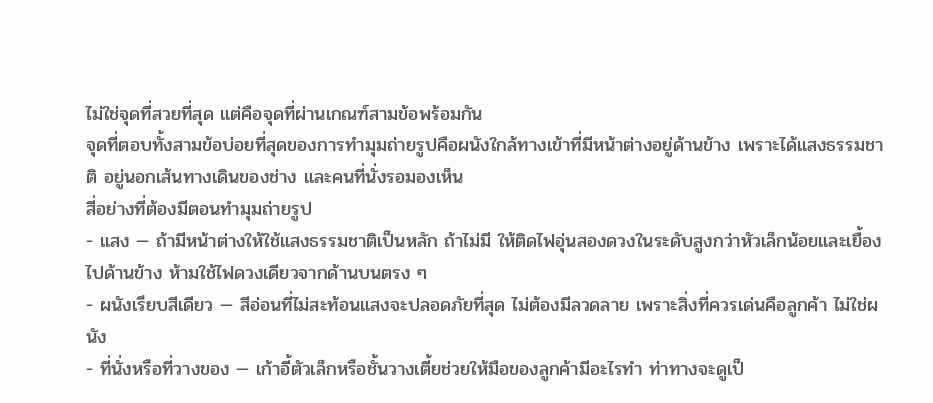ไม่ใช่จุดที่สวยที่สุด แต่คือจุดที่ผ่านเกณฑ์สามข้อพร้อมกัน
จุดที่ตอบทั้งสามข้อบ่อยที่สุดของการทำมุมถ่ายรูปคือผนังใกล้ทางเข้าที่มีหน้าต่างอยู่ด้านข้าง เพราะได้แสงธรรมชาติ อยู่นอกเส้นทางเดินของช่าง และคนที่นั่งรอมองเห็น
สี่อย่างที่ต้องมีตอนทำมุมถ่ายรูป
- แสง — ถ้ามีหน้าต่างให้ใช้แสงธรรมชาติเป็นหลัก ถ้าไม่มี ให้ติดไฟอุ่นสองดวงในระดับสูงกว่าหัวเล็กน้อยและเยื้องไปด้านข้าง ห้ามใช้ไฟดวงเดียวจากด้านบนตรง ๆ
- ผนังเรียบสีเดียว — สีอ่อนที่ไม่สะท้อนแสงจะปลอดภัยที่สุด ไม่ต้องมีลวดลาย เพราะสิ่งที่ควรเด่นคือลูกค้า ไม่ใช่ผนัง
- ที่นั่งหรือที่วางของ — เก้าอี้ตัวเล็กหรือชั้นวางเตี้ยช่วยให้มือของลูกค้ามีอะไรทำ ท่าทางจะดูเป็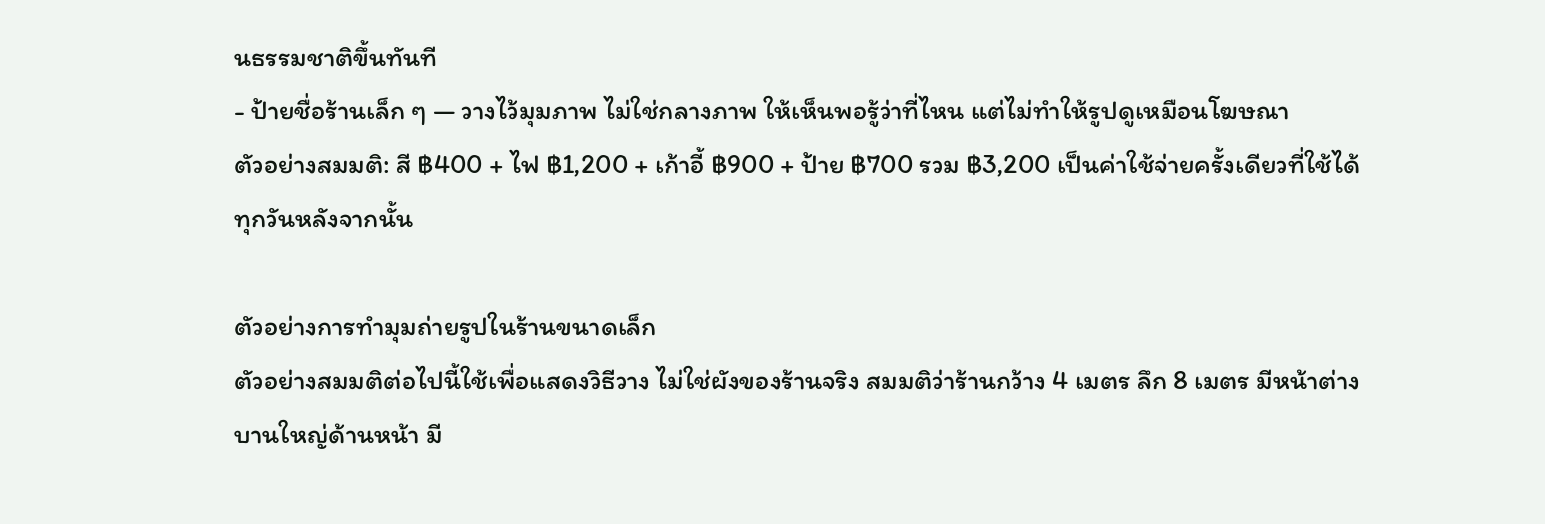นธรรมชาติขึ้นทันที
- ป้ายชื่อร้านเล็ก ๆ — วางไว้มุมภาพ ไม่ใช่กลางภาพ ให้เห็นพอรู้ว่าที่ไหน แต่ไม่ทำให้รูปดูเหมือนโฆษณา
ตัวอย่างสมมติ: สี ฿400 + ไฟ ฿1,200 + เก้าอี้ ฿900 + ป้าย ฿700 รวม ฿3,200 เป็นค่าใช้จ่ายครั้งเดียวที่ใช้ได้ทุกวันหลังจากนั้น

ตัวอย่างการทำมุมถ่ายรูปในร้านขนาดเล็ก
ตัวอย่างสมมติต่อไปนี้ใช้เพื่อแสดงวิธีวาง ไม่ใช่ผังของร้านจริง สมมติว่าร้านกว้าง 4 เมตร ลึก 8 เมตร มีหน้าต่างบานใหญ่ด้านหน้า มี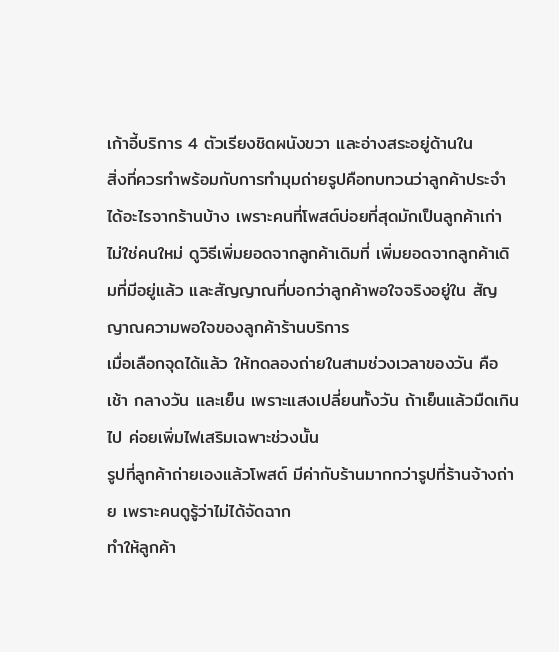เก้าอี้บริการ 4 ตัวเรียงชิดผนังขวา และอ่างสระอยู่ด้านใน
สิ่งที่ควรทำพร้อมกับการทำมุมถ่ายรูปคือทบทวนว่าลูกค้าประจำได้อะไรจากร้านบ้าง เพราะคนที่โพสต์บ่อยที่สุดมักเป็นลูกค้าเก่า ไม่ใช่คนใหม่ ดูวิธีเพิ่มยอดจากลูกค้าเดิมที่ เพิ่มยอดจากลูกค้าเดิมที่มีอยู่แล้ว และสัญญาณที่บอกว่าลูกค้าพอใจจริงอยู่ใน สัญญาณความพอใจของลูกค้าร้านบริการ
เมื่อเลือกจุดได้แล้ว ให้ทดลองถ่ายในสามช่วงเวลาของวัน คือเช้า กลางวัน และเย็น เพราะแสงเปลี่ยนทั้งวัน ถ้าเย็นแล้วมืดเกินไป ค่อยเพิ่มไฟเสริมเฉพาะช่วงนั้น
รูปที่ลูกค้าถ่ายเองแล้วโพสต์ มีค่ากับร้านมากกว่ารูปที่ร้านจ้างถ่าย เพราะคนดูรู้ว่าไม่ได้จัดฉาก
ทำให้ลูกค้า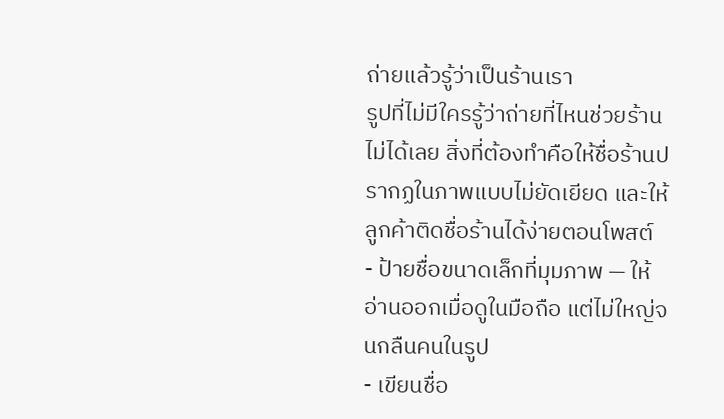ถ่ายแล้วรู้ว่าเป็นร้านเรา
รูปที่ไม่มีใครรู้ว่าถ่ายที่ไหนช่วยร้านไม่ได้เลย สิ่งที่ต้องทำคือให้ชื่อร้านปรากฏในภาพแบบไม่ยัดเยียด และให้ลูกค้าติดชื่อร้านได้ง่ายตอนโพสต์
- ป้ายชื่อขนาดเล็กที่มุมภาพ — ให้อ่านออกเมื่อดูในมือถือ แต่ไม่ใหญ่จนกลืนคนในรูป
- เขียนชื่อ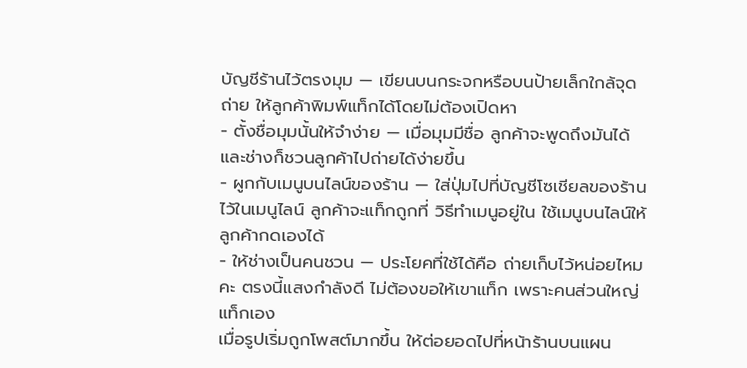บัญชีร้านไว้ตรงมุม — เขียนบนกระจกหรือบนป้ายเล็กใกล้จุดถ่าย ให้ลูกค้าพิมพ์แท็กได้โดยไม่ต้องเปิดหา
- ตั้งชื่อมุมนั้นให้จำง่าย — เมื่อมุมมีชื่อ ลูกค้าจะพูดถึงมันได้ และช่างก็ชวนลูกค้าไปถ่ายได้ง่ายขึ้น
- ผูกกับเมนูบนไลน์ของร้าน — ใส่ปุ่มไปที่บัญชีโซเชียลของร้านไว้ในเมนูไลน์ ลูกค้าจะแท็กถูกที่ วิธีทำเมนูอยู่ใน ใช้เมนูบนไลน์ให้ลูกค้ากดเองได้
- ให้ช่างเป็นคนชวน — ประโยคที่ใช้ได้คือ ถ่ายเก็บไว้หน่อยไหมคะ ตรงนี้แสงกำลังดี ไม่ต้องขอให้เขาแท็ก เพราะคนส่วนใหญ่แท็กเอง
เมื่อรูปเริ่มถูกโพสต์มากขึ้น ให้ต่อยอดไปที่หน้าร้านบนแผน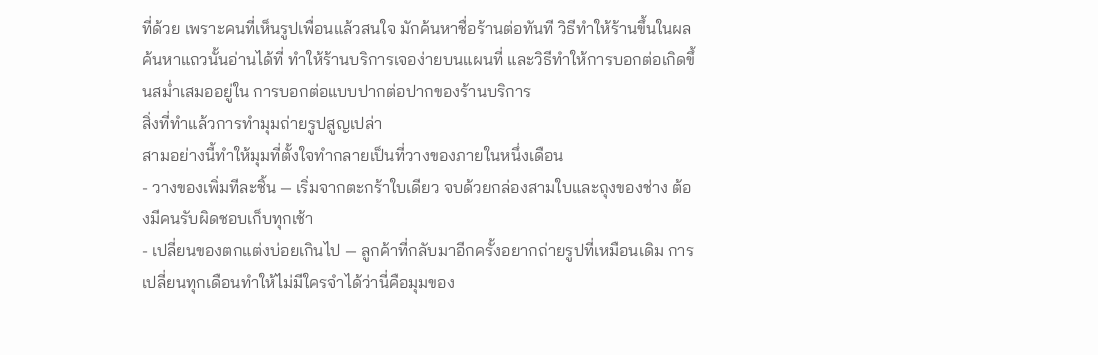ที่ด้วย เพราะคนที่เห็นรูปเพื่อนแล้วสนใจ มักค้นหาชื่อร้านต่อทันที วิธีทำให้ร้านขึ้นในผลค้นหาแถวนั้นอ่านได้ที่ ทำให้ร้านบริการเจอง่ายบนแผนที่ และวิธีทำให้การบอกต่อเกิดขึ้นสม่ำเสมออยู่ใน การบอกต่อแบบปากต่อปากของร้านบริการ
สิ่งที่ทำแล้วการทำมุมถ่ายรูปสูญเปล่า
สามอย่างนี้ทำให้มุมที่ตั้งใจทำกลายเป็นที่วางของภายในหนึ่งเดือน
- วางของเพิ่มทีละชิ้น — เริ่มจากตะกร้าใบเดียว จบด้วยกล่องสามใบและถุงของช่าง ต้องมีคนรับผิดชอบเก็บทุกเช้า
- เปลี่ยนของตกแต่งบ่อยเกินไป — ลูกค้าที่กลับมาอีกครั้งอยากถ่ายรูปที่เหมือนเดิม การเปลี่ยนทุกเดือนทำให้ไม่มีใครจำได้ว่านี่คือมุมของ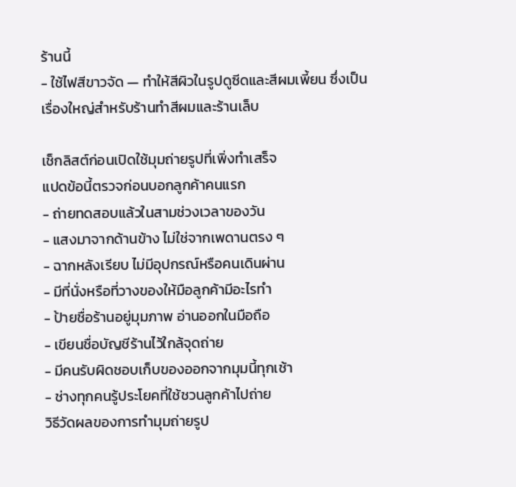ร้านนี้
- ใช้ไฟสีขาวจัด — ทำให้สีผิวในรูปดูซีดและสีผมเพี้ยน ซึ่งเป็นเรื่องใหญ่สำหรับร้านทำสีผมและร้านเล็บ

เช็กลิสต์ก่อนเปิดใช้มุมถ่ายรูปที่เพิ่งทำเสร็จ
แปดข้อนี้ตรวจก่อนบอกลูกค้าคนแรก
- ถ่ายทดสอบแล้วในสามช่วงเวลาของวัน
- แสงมาจากด้านข้าง ไม่ใช่จากเพดานตรง ๆ
- ฉากหลังเรียบ ไม่มีอุปกรณ์หรือคนเดินผ่าน
- มีที่นั่งหรือที่วางของให้มือลูกค้ามีอะไรทำ
- ป้ายชื่อร้านอยู่มุมภาพ อ่านออกในมือถือ
- เขียนชื่อบัญชีร้านไว้ใกล้จุดถ่าย
- มีคนรับผิดชอบเก็บของออกจากมุมนี้ทุกเช้า
- ช่างทุกคนรู้ประโยคที่ใช้ชวนลูกค้าไปถ่าย
วิธีวัดผลของการทำมุมถ่ายรูป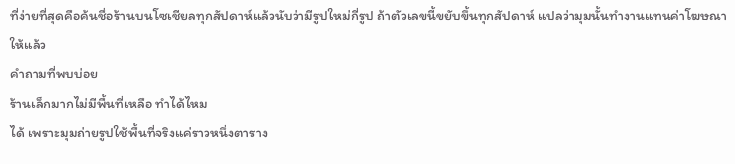ที่ง่ายที่สุดคือค้นชื่อร้านบนโซเชียลทุกสัปดาห์แล้วนับว่ามีรูปใหม่กี่รูป ถ้าตัวเลขนี้ขยับขึ้นทุกสัปดาห์ แปลว่ามุมนั้นทำงานแทนค่าโฆษณาให้แล้ว
คำถามที่พบบ่อย
ร้านเล็กมากไม่มีพื้นที่เหลือ ทำได้ไหม
ได้ เพราะมุมถ่ายรูปใช้พื้นที่จริงแค่ราวหนึ่งตาราง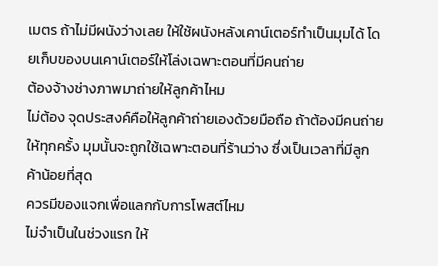เมตร ถ้าไม่มีผนังว่างเลย ให้ใช้ผนังหลังเคาน์เตอร์ทำเป็นมุมได้ โดยเก็บของบนเคาน์เตอร์ให้โล่งเฉพาะตอนที่มีคนถ่าย
ต้องจ้างช่างภาพมาถ่ายให้ลูกค้าไหม
ไม่ต้อง จุดประสงค์คือให้ลูกค้าถ่ายเองด้วยมือถือ ถ้าต้องมีคนถ่ายให้ทุกครั้ง มุมนั้นจะถูกใช้เฉพาะตอนที่ร้านว่าง ซึ่งเป็นเวลาที่มีลูกค้าน้อยที่สุด
ควรมีของแจกเพื่อแลกกับการโพสต์ไหม
ไม่จำเป็นในช่วงแรก ให้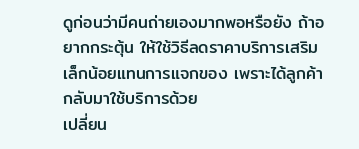ดูก่อนว่ามีคนถ่ายเองมากพอหรือยัง ถ้าอยากกระตุ้น ให้ใช้วิธีลดราคาบริการเสริมเล็กน้อยแทนการแจกของ เพราะได้ลูกค้ากลับมาใช้บริการด้วย
เปลี่ยน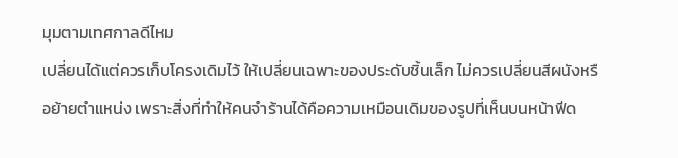มุมตามเทศกาลดีไหม
เปลี่ยนได้แต่ควรเก็บโครงเดิมไว้ ให้เปลี่ยนเฉพาะของประดับชิ้นเล็ก ไม่ควรเปลี่ยนสีผนังหรือย้ายตำแหน่ง เพราะสิ่งที่ทำให้คนจำร้านได้คือความเหมือนเดิมของรูปที่เห็นบนหน้าฟีด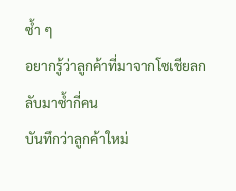ซ้ำ ๆ
อยากรู้ว่าลูกค้าที่มาจากโซเชียลกลับมาซ้ำกี่คน
บันทึกว่าลูกค้าใหม่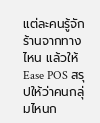แต่ละคนรู้จักร้านจากทางไหน แล้วให้ Ease POS สรุปให้ว่าคนกลุ่มไหนก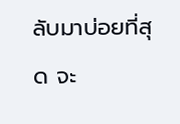ลับมาบ่อยที่สุด จะ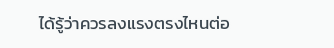ได้รู้ว่าควรลงแรงตรงไหนต่อ